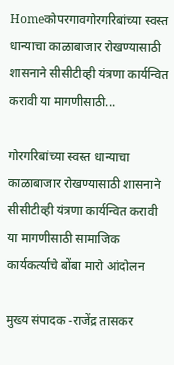Homeकोपरगावगोरगरिबांच्या स्वस्त धान्याचा काळाबाजार रोखण्यासाठी शासनाने सीसीटीव्ही यंत्रणा कार्यन्वित करावी या मागणीसाठी...

गोरगरिबांच्या स्वस्त धान्याचा काळाबाजार रोखण्यासाठी शासनाने सीसीटीव्ही यंत्रणा कार्यन्वित करावी या मागणीसाठी सामाजिक कार्यकर्त्याचे बोंबा मारो आंदोलन

मुख्य संपादक -राजेंद्र तासकर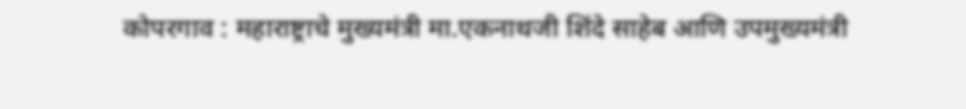कोपरगाव : महाराष्ट्राचे मुख्यमंत्री मा.एकनाथजी शिंदे साहेब आणि उपमुख्यमंत्री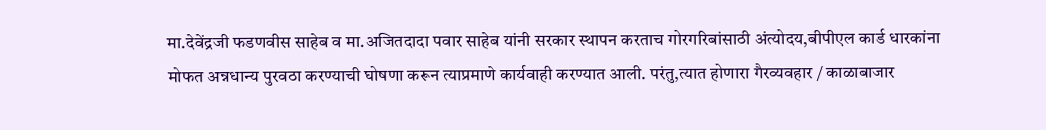मा.देवेंद्रजी फडणवीस साहेब व मा.अजितदादा पवार साहेब यांनी सरकार स्थापन करताच गोरगरिबांसाठी अंत्योदय,बीपीएल कार्ड धारकांना मोफत अन्नधान्य पुरवठा करण्याची घोषणा करून त्याप्रमाणे कार्यवाही करण्यात आली. परंतु,त्यात होणारा गैरव्यवहार / काळाबाजार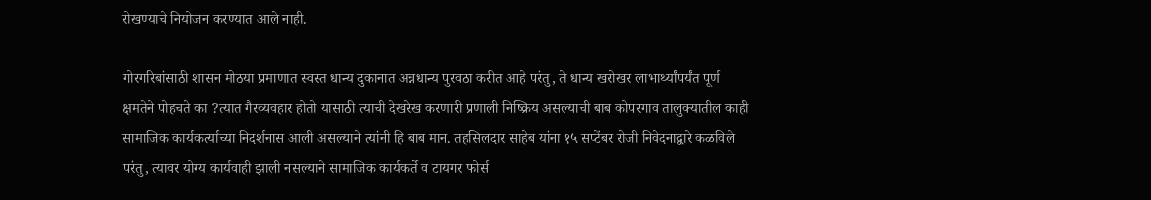रोखण्याचे नियोजन करण्यात आले नाही.

गोरगरिबांसाठी शासन मोठया प्रमाणात स्वस्त धान्य दुकानात अन्नधान्य पुरवठा करीत आहे परंतु, ते धान्य खरोखर लाभार्थ्यांपर्यंत पूर्ण क्षमतेने पोहचते का ?त्यात गैरव्यवहार होतो यासाठी त्याची देखरेख करणारी प्रणाली निष्क्रिय असल्याची बाब कोपरगाव तालुक्यातील काही सामाजिक कार्यकर्त्याच्या निदर्शनास आली असल्याने त्यांनी हि बाब मान. तहसिलदार साहेब यांना १५ सप्टेंबर रोजी निवेदनाद्वारे कळविले परंतु, त्यावर योग्य कार्यवाही झाली नसल्याने सामाजिक कार्यकर्ते व टायगर फोर्स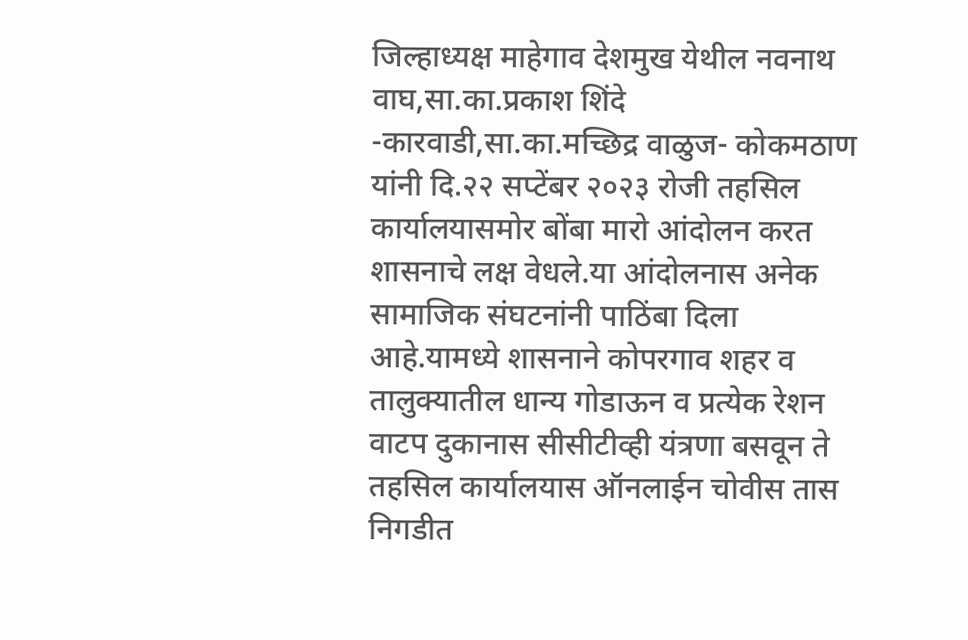जिल्हाध्यक्ष माहेगाव देशमुख येथील नवनाथ वाघ,सा.का.प्रकाश शिंदे -कारवाडी,सा.का.मच्छिद्र वाळुज- कोकमठाण यांनी दि.२२ सप्टेंबर २०२३ रोजी तहसिल कार्यालयासमोर बोंबा मारो आंदोलन करत शासनाचे लक्ष वेधले.या आंदोलनास अनेक सामाजिक संघटनांनी पाठिंबा दिला आहे.यामध्ये शासनाने कोपरगाव शहर व तालुक्यातील धान्य गोडाऊन व प्रत्येक रेशन वाटप दुकानास सीसीटीव्ही यंत्रणा बसवून ते तहसिल कार्यालयास ऑनलाईन चोवीस तास निगडीत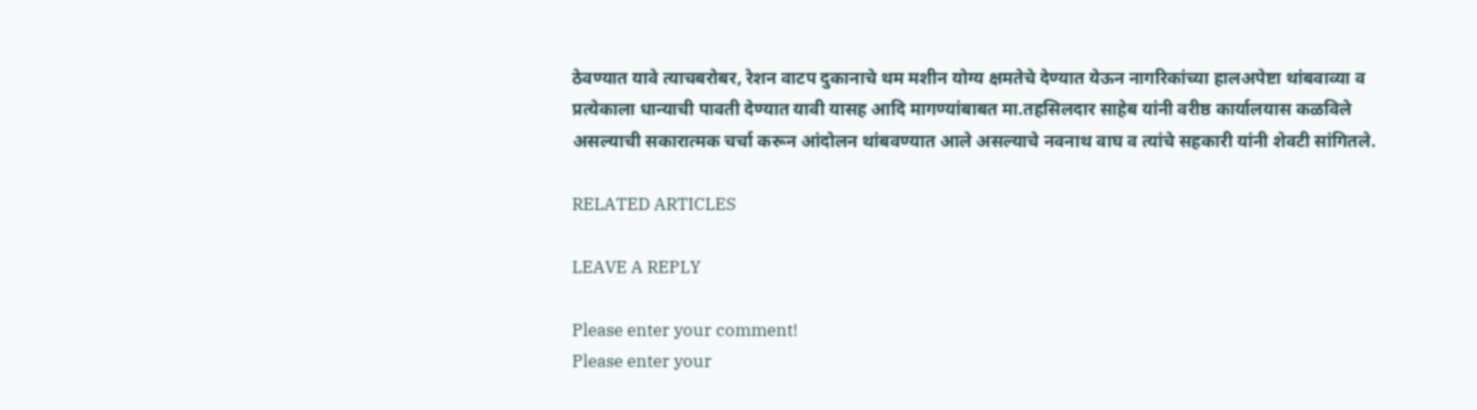ठेवण्यात यावे त्याचबरोबर, रेशन वाटप दुकानाचे थम मशीन योग्य क्षमतेचे देण्यात येऊन नागरिकांच्या हालअपेष्टा थांबवाव्या व प्रत्येकाला धान्याची पावती देण्यात यावी यासह आदि मागण्यांबाबत मा.तहसिलदार साहेब यांनी वरीष्ठ कार्यालयास कळविले असल्याची सकारात्मक चर्चा करून आंदोलन थांबवण्यात आले असल्याचे नवनाथ वाघ व त्यांचे सहकारी यांनी शेवटी सांगितले.

RELATED ARTICLES

LEAVE A REPLY

Please enter your comment!
Please enter your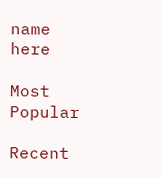name here

Most Popular

Recent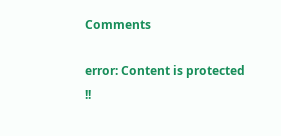Comments

error: Content is protected !!